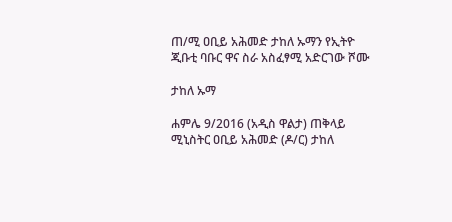ጠ/ሚ ዐቢይ አሕመድ ታከለ ኡማን የኢትዮ ጂቡቲ ባቡር ዋና ስራ አስፈፃሚ አድርገው ሾሙ

ታከለ ኡማ

ሐምሌ 9/2016 (አዲስ ዋልታ) ጠቅላይ ሚኒስትር ዐቢይ አሕመድ (ዶ/ር) ታከለ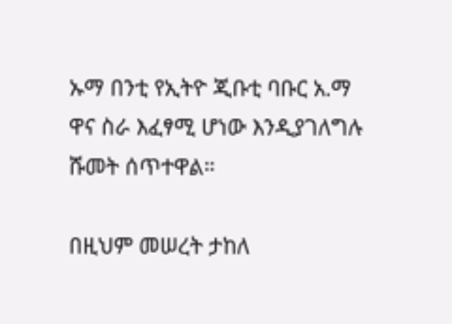ኡማ በንቲ የኢትዮ ጂቡቲ ባቡር አ.ማ ዋና ስራ እፈፃሚ ሆነው እንዲያገለግሉ ሹመት ሰጥተዋል።

በዚህም መሠረት ታከለ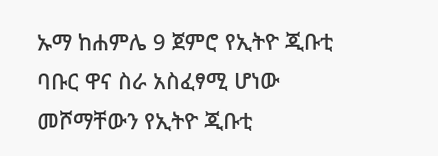ኡማ ከሐምሌ 9 ጀምሮ የኢትዮ ጂቡቲ ባቡር ዋና ስራ አስፈፃሚ ሆነው መሾማቸውን የኢትዮ ጂቡቲ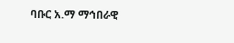ባቡር አ.ማ ማኅበራዊ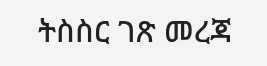ትስስር ገጽ መረጃ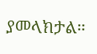ያመላክታል።